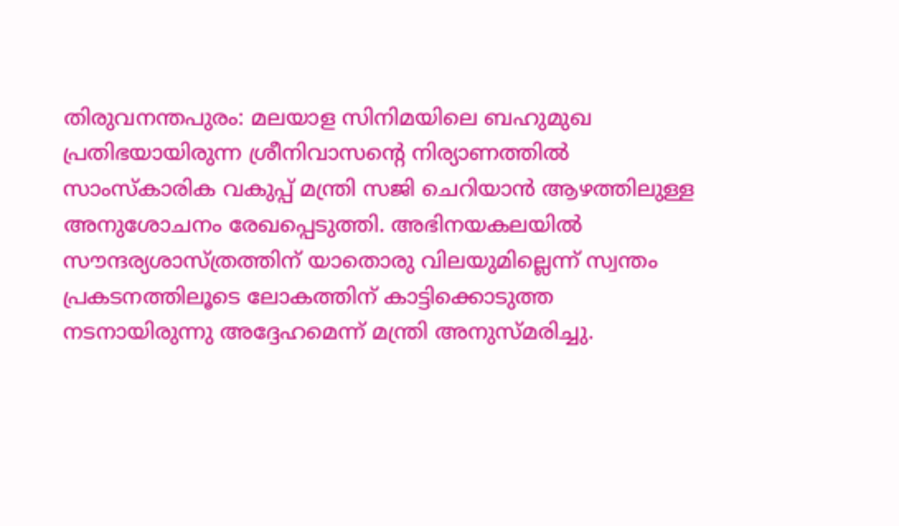തിരുവനന്തപുരം: മലയാള സിനിമയിലെ ബഹുമുഖ പ്രതിഭയായിരുന്ന ശ്രീനിവാസന്റെ നിര്യാണത്തിൽ സാംസ്കാരിക വകുപ്പ് മന്ത്രി സജി ചെറിയാൻ ആഴത്തിലുള്ള അനുശോചനം രേഖപ്പെടുത്തി. അഭിനയകലയിൽ സൗന്ദര്യശാസ്ത്രത്തിന് യാതൊരു വിലയുമില്ലെന്ന് സ്വന്തം പ്രകടനത്തിലൂടെ ലോകത്തിന് കാട്ടിക്കൊടുത്ത നടനായിരുന്നു അദ്ദേഹമെന്ന് മന്ത്രി അനുസ്മരിച്ചു.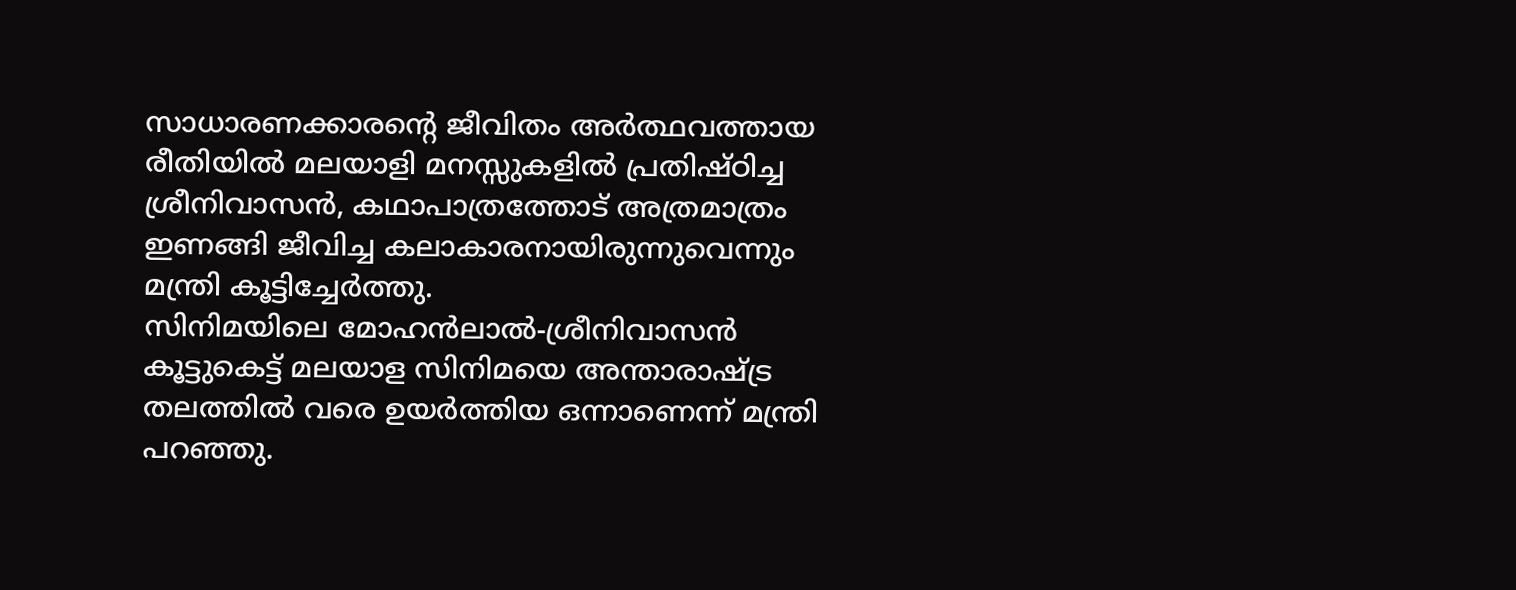സാധാരണക്കാരന്റെ ജീവിതം അർത്ഥവത്തായ രീതിയിൽ മലയാളി മനസ്സുകളിൽ പ്രതിഷ്ഠിച്ച ശ്രീനിവാസൻ, കഥാപാത്രത്തോട് അത്രമാത്രം ഇണങ്ങി ജീവിച്ച കലാകാരനായിരുന്നുവെന്നും മന്ത്രി കൂട്ടിച്ചേർത്തു.
സിനിമയിലെ മോഹൻലാൽ-ശ്രീനിവാസൻ കൂട്ടുകെട്ട് മലയാള സിനിമയെ അന്താരാഷ്ട്ര തലത്തിൽ വരെ ഉയർത്തിയ ഒന്നാണെന്ന് മന്ത്രി പറഞ്ഞു.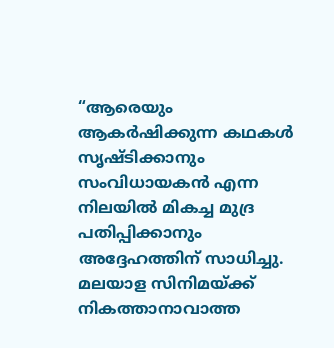“ആരെയും ആകർഷിക്കുന്ന കഥകൾ സൃഷ്ടിക്കാനും സംവിധായകൻ എന്ന നിലയിൽ മികച്ച മുദ്ര പതിപ്പിക്കാനും അദ്ദേഹത്തിന് സാധിച്ചു. മലയാള സിനിമയ്ക്ക് നികത്താനാവാത്ത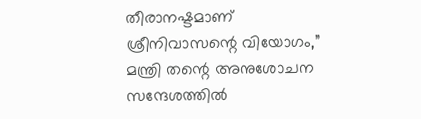തീരാനഷ്ടമാണ് ശ്രീനിവാസന്റെ വിയോഗം,” മന്ത്രി തന്റെ അനുശോചന സന്ദേശത്തിൽ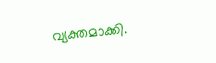വ്യക്തമാക്കി.